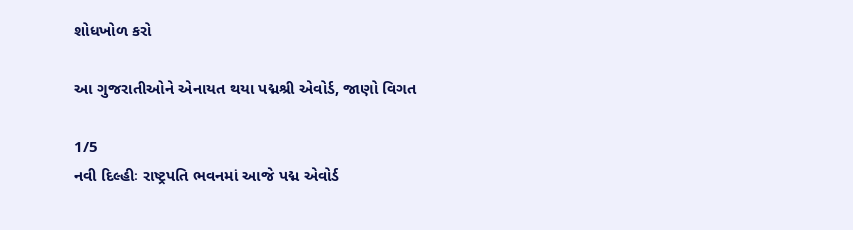શોધખોળ કરો

આ ગુજરાતીઓને એનાયત થયા પદ્મશ્રી એવોર્ડ, જાણો વિગત

1/5
નવી દિલ્હીઃ રાષ્ટ્રપતિ ભવનમાં આજે પદ્મ એવોર્ડ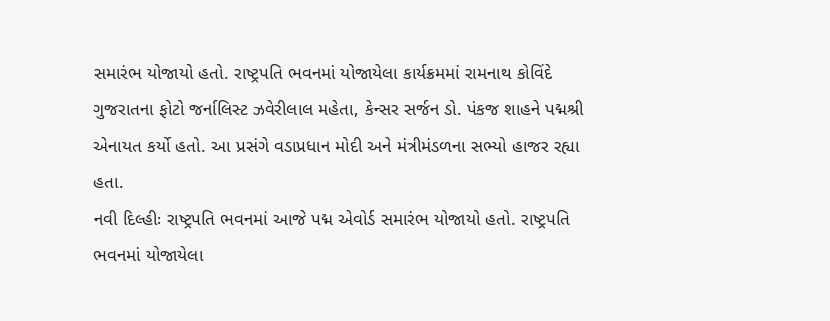સમારંભ યોજાયો હતો. રાષ્ટ્રપતિ ભવનમાં યોજાયેલા કાર્યક્રમમાં રામનાથ કોવિંદે ગુજરાતના ફોટો જર્નાલિસ્ટ ઝવેરીલાલ મહેતા, કેન્સર સર્જન ડો. પંકજ શાહને પદ્મશ્રી એનાયત કર્યો હતો. આ પ્રસંગે વડાપ્રધાન મોદી અને મંત્રીમંડળના સભ્યો હાજર રહ્યા હતા.
નવી દિલ્હીઃ રાષ્ટ્રપતિ ભવનમાં આજે પદ્મ એવોર્ડ સમારંભ યોજાયો હતો. રાષ્ટ્રપતિ ભવનમાં યોજાયેલા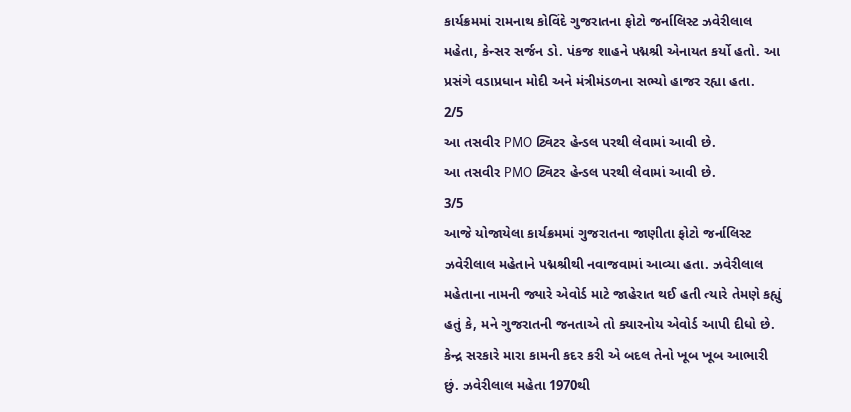કાર્યક્રમમાં રામનાથ કોવિંદે ગુજરાતના ફોટો જર્નાલિસ્ટ ઝવેરીલાલ મહેતા, કેન્સર સર્જન ડો. પંકજ શાહને પદ્મશ્રી એનાયત કર્યો હતો. આ પ્રસંગે વડાપ્રધાન મોદી અને મંત્રીમંડળના સભ્યો હાજર રહ્યા હતા.
2/5
આ તસવીર PMO ટ્વિટર હેન્ડલ પરથી લેવામાં આવી છે.
આ તસવીર PMO ટ્વિટર હેન્ડલ પરથી લેવામાં આવી છે.
3/5
આજે યોજાયેલા કાર્યક્રમમાં ગુજરાતના જાણીતા ફોટો જર્નાલિસ્ટ ઝવેરીલાલ મહેતાને પદ્મશ્રીથી નવાજવામાં આવ્યા હતા. ઝવેરીલાલ મહેતાના નામની જ્યારે એવોર્ડ માટે જાહેરાત થઈ હતી ત્યારે તેમણે કહ્યું હતું કે, મને ગુજરાતની જનતાએ તો ક્યારનોય એવોર્ડ આપી દીધો છે. કેન્દ્ર સરકારે મારા કામની કદર કરી એ બદલ તેનો ખૂબ ખૂબ આભારી છું. ઝવેરીલાલ મહેતા 1970થી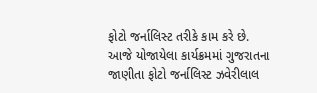ફોટો જર્નાલિસ્ટ તરીકે કામ કરે છે.
આજે યોજાયેલા કાર્યક્રમમાં ગુજરાતના જાણીતા ફોટો જર્નાલિસ્ટ ઝવેરીલાલ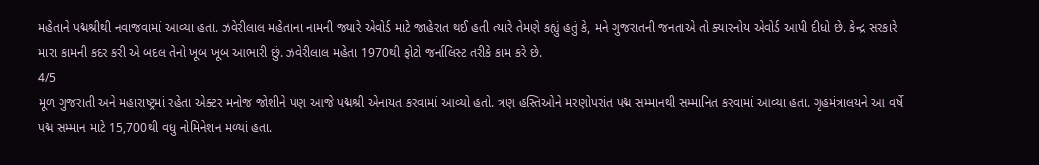મહેતાને પદ્મશ્રીથી નવાજવામાં આવ્યા હતા. ઝવેરીલાલ મહેતાના નામની જ્યારે એવોર્ડ માટે જાહેરાત થઈ હતી ત્યારે તેમણે કહ્યું હતું કે, મને ગુજરાતની જનતાએ તો ક્યારનોય એવોર્ડ આપી દીધો છે. કેન્દ્ર સરકારે મારા કામની કદર કરી એ બદલ તેનો ખૂબ ખૂબ આભારી છું. ઝવેરીલાલ મહેતા 1970થી ફોટો જર્નાલિસ્ટ તરીકે કામ કરે છે.
4/5
મૂળ ગુજરાતી અને મહારાષ્ટ્રમાં રહેતા એક્ટર મનોજ જોશીને પણ આજે પદ્મશ્રી એનાયત કરવામાં આવ્યો હતો. ત્રણ હસ્તિઓને મરણોપરાંત પદ્મ સમ્માનથી સમ્માનિત કરવામાં આવ્યા હતા. ગૃહમંત્રાલયને આ વર્ષે પદ્મ સમ્માન માટે 15,700થી વધુ નોમિનેશન મળ્યાં હતા.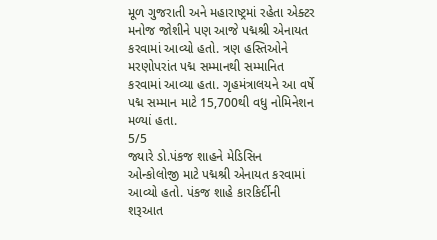મૂળ ગુજરાતી અને મહારાષ્ટ્રમાં રહેતા એક્ટર મનોજ જોશીને પણ આજે પદ્મશ્રી એનાયત કરવામાં આવ્યો હતો. ત્રણ હસ્તિઓને મરણોપરાંત પદ્મ સમ્માનથી સમ્માનિત કરવામાં આવ્યા હતા. ગૃહમંત્રાલયને આ વર્ષે પદ્મ સમ્માન માટે 15,700થી વધુ નોમિનેશન મળ્યાં હતા.
5/5
જ્યારે ડો.પંકજ શાહને મેડિસિન ઓન્કોલોજી માટે પદ્મશ્રી એનાયત કરવામાં આવ્યો હતો. પંકજ શાહે કારકિર્દીની શરૂઆત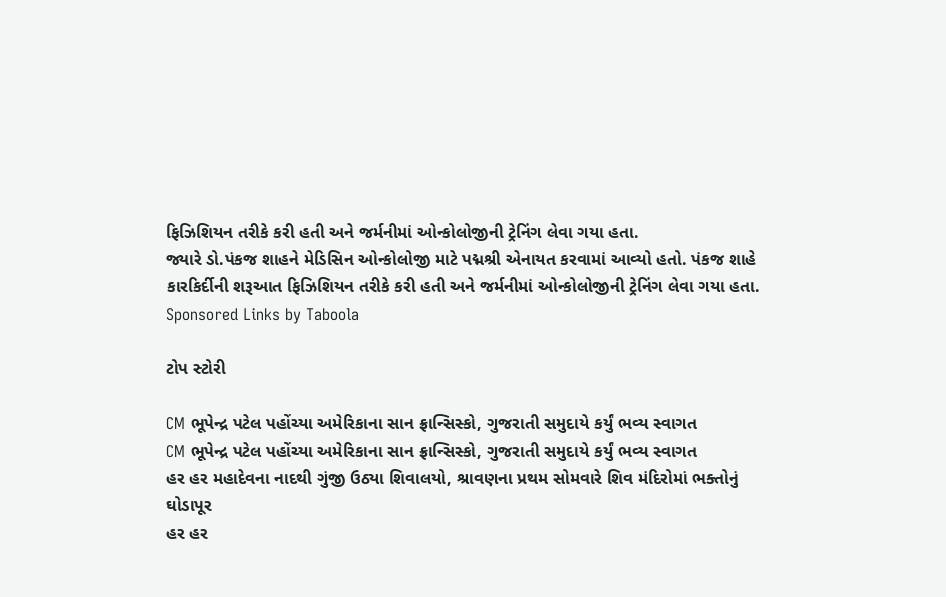ફિઝિશિયન તરીકે કરી હતી અને જર્મનીમાં ઓન્કોલોજીની ટ્રેનિંગ લેવા ગયા હતા.
જ્યારે ડો.પંકજ શાહને મેડિસિન ઓન્કોલોજી માટે પદ્મશ્રી એનાયત કરવામાં આવ્યો હતો. પંકજ શાહે કારકિર્દીની શરૂઆત ફિઝિશિયન તરીકે કરી હતી અને જર્મનીમાં ઓન્કોલોજીની ટ્રેનિંગ લેવા ગયા હતા.
Sponsored Links by Taboola

ટોપ સ્ટોરી

CM ભૂપેન્દ્ર પટેલ પહોંચ્યા અમેરિકાના સાન ફ્રાન્સિસ્કો, ગુજરાતી સમુદાયે કર્યું ભવ્ય સ્વાગત
CM ભૂપેન્દ્ર પટેલ પહોંચ્યા અમેરિકાના સાન ફ્રાન્સિસ્કો, ગુજરાતી સમુદાયે કર્યું ભવ્ય સ્વાગત
હર હર મહાદેવના નાદથી ગુંજી ઉઠ્યા શિવાલયો, શ્રાવણના પ્રથમ સોમવારે શિવ મંદિરોમાં ભક્તોનું ઘોડાપૂર
હર હર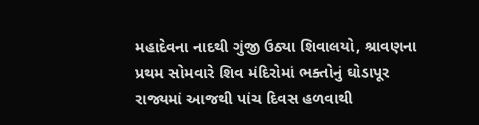મહાદેવના નાદથી ગુંજી ઉઠ્યા શિવાલયો, શ્રાવણના પ્રથમ સોમવારે શિવ મંદિરોમાં ભક્તોનું ઘોડાપૂર
રાજ્યમાં આજથી પાંચ દિવસ હળવાથી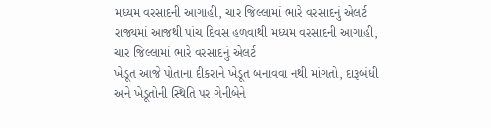મધ્યમ વરસાદની આગાહી, ચાર જિલ્લામાં ભારે વરસાદનું એલર્ટ
રાજ્યમાં આજથી પાંચ દિવસ હળવાથી મધ્યમ વરસાદની આગાહી, ચાર જિલ્લામાં ભારે વરસાદનું એલર્ટ
ખેડૂત આજે પોતાના દીકરાને ખેડૂત બનાવવા નથી માંગતો, દારૂબંધી અને ખેડૂતોની સ્થિતિ પર ગેનીબેને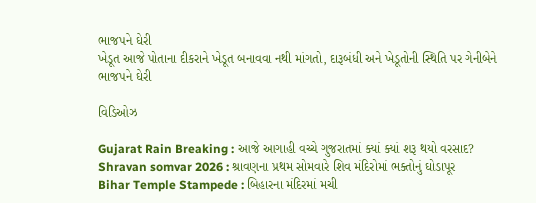ભાજપને ઘેરી
ખેડૂત આજે પોતાના દીકરાને ખેડૂત બનાવવા નથી માંગતો, દારૂબંધી અને ખેડૂતોની સ્થિતિ પર ગેનીબેને ભાજપને ઘેરી

વિડિઓઝ

Gujarat Rain Breaking : આજે આગાહી વચ્ચે ગુજરાતમાં ક્યાં ક્યાં શરૂ થયો વરસાદ?
Shravan somvar 2026 : શ્રાવણના પ્રથમ સોમવારે શિવ મંદિરોમાં ભક્તોનું ઘોડાપૂર
Bihar Temple Stampede : બિહારના મંદિરમાં મચી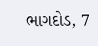ભાગદોડ, 7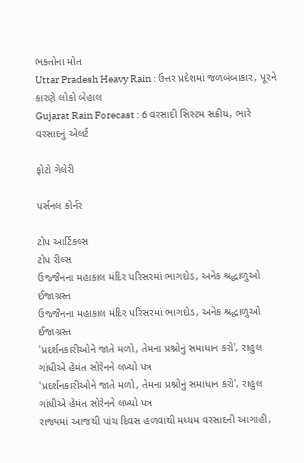ભક્તોના મોત
Uttar Pradesh Heavy Rain : ઉત્તર પ્રદેશમાં જળબંબાકાર, પૂરને કારણે લોકો બેહાલ
Gujarat Rain Forecast : 6 વરસાદી સિસ્ટમ સક્રીય, ભારે વરસાદનું એલર્ટ

ફોટો ગેલેરી

પર્સનલ કોર્નર

ટોપ આર્ટિકલ્સ
ટોપ રીલ્સ
ઉજ્જૈનના મહાકાલ મંદિર પરિસરમાં ભાગદોડ, અનેક શ્રદ્ધાળુઓ ઈજાગ્રસ્ત
ઉજ્જૈનના મહાકાલ મંદિર પરિસરમાં ભાગદોડ, અનેક શ્રદ્ધાળુઓ ઈજાગ્રસ્ત
'પ્રદર્શનકારીઓને જાતે મળો, તેમના પ્રશ્નોનું સમાધાન કરો', રાહુલ ગાંધીએ હેમંત સોરેનને લખ્યો પત્ર
'પ્રદર્શનકારીઓને જાતે મળો, તેમના પ્રશ્નોનું સમાધાન કરો', રાહુલ ગાંધીએ હેમંત સોરેનને લખ્યો પત્ર
રાજ્યમાં આજથી પાંચ દિવસ હળવાથી મધ્યમ વરસાદની આગાહી,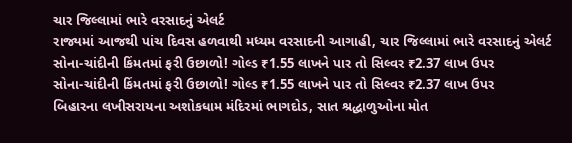ચાર જિલ્લામાં ભારે વરસાદનું એલર્ટ
રાજ્યમાં આજથી પાંચ દિવસ હળવાથી મધ્યમ વરસાદની આગાહી, ચાર જિલ્લામાં ભારે વરસાદનું એલર્ટ
સોના-ચાંદીની કિંમતમાં ફરી ઉછાળો! ગોલ્ડ ₹1.55 લાખને પાર તો સિલ્વર ₹2.37 લાખ ઉપર
સોના-ચાંદીની કિંમતમાં ફરી ઉછાળો! ગોલ્ડ ₹1.55 લાખને પાર તો સિલ્વર ₹2.37 લાખ ઉપર
બિહારના લખીસરાયના અશોકધામ મંદિરમાં ભાગદોડ, સાત શ્રદ્ધાળુઓના મોત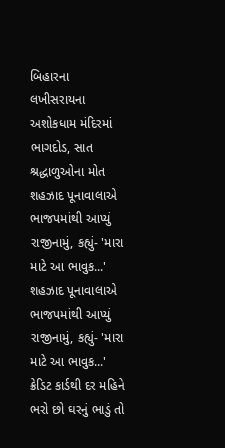બિહારના લખીસરાયના અશોકધામ મંદિરમાં ભાગદોડ, સાત શ્રદ્ધાળુઓના મોત
શહઝાદ પૂનાવાલાએ ભાજપમાંથી આપ્યું રાજીનામું, કહ્યું- 'મારા માટે આ ભાવુક...'
શહઝાદ પૂનાવાલાએ ભાજપમાંથી આપ્યું રાજીનામું, કહ્યું- 'મારા માટે આ ભાવુક...'
ક્રેડિટ કાર્ડથી દર મહિને ભરો છો ઘરનું ભાડું તો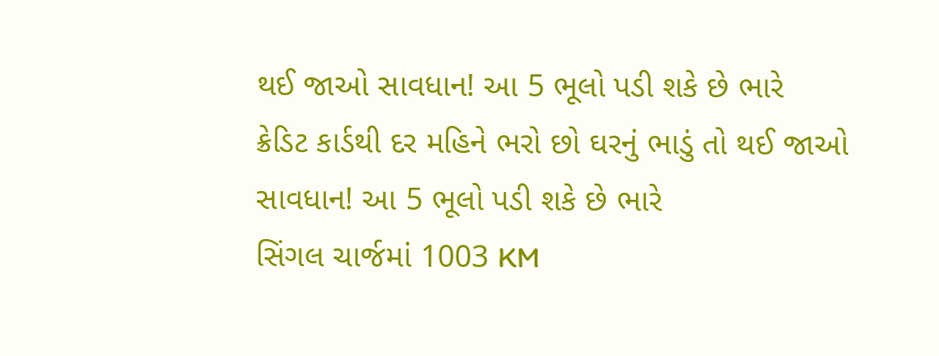થઈ જાઓ સાવધાન! આ 5 ભૂલો પડી શકે છે ભારે
ક્રેડિટ કાર્ડથી દર મહિને ભરો છો ઘરનું ભાડું તો થઈ જાઓ સાવધાન! આ 5 ભૂલો પડી શકે છે ભારે
સિંગલ ચાર્જમાં 1003 KM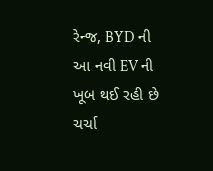રેન્જ, BYD ની આ નવી EV ની ખૂબ થઈ રહી છે ચર્ચા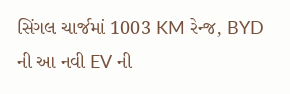સિંગલ ચાર્જમાં 1003 KM રેન્જ, BYD ની આ નવી EV ની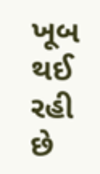ખૂબ થઈ રહી છે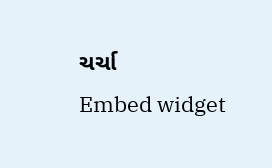ચર્ચા
Embed widget